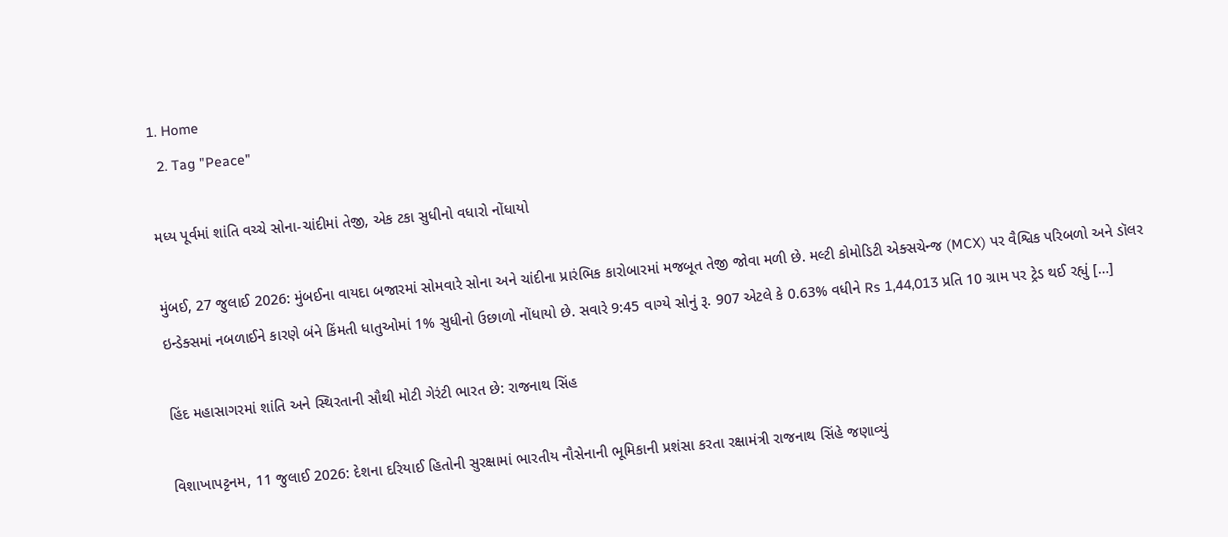1. Home
  2. Tag "Peace"

મધ્ય પૂર્વમાં શાંતિ વચ્ચે સોના-ચાંદીમાં તેજી, એક ટકા સુધીનો વધારો નોંધાયો

મુંબઈ, 27 જુલાઈ 2026: મુંબઈના વાયદા બજારમાં સોમવારે સોના અને ચાંદીના પ્રારંભિક કારોબારમાં મજબૂત તેજી જોવા મળી છે. મલ્ટી કોમોડિટી એક્સચેન્જ (MCX) પર વૈશ્વિક પરિબળો અને ડૉલર ઇન્ડેક્સમાં નબળાઈને કારણે બંને કિંમતી ધાતુઓમાં 1% સુધીનો ઉછાળો નોંધાયો છે. સવારે 9:45 વાગ્યે સોનું રૂ. 907 એટલે કે 0.63% વધીને Rs 1,44,013 પ્રતિ 10 ગ્રામ પર ટ્રેડ થઈ રહ્યું […]

હિંદ મહાસાગરમાં શાંતિ અને સ્થિરતાની સૌથી મોટી ગેરંટી ભારત છે: રાજનાથ સિંહ

વિશાખાપટ્ટનમ, 11 જુલાઈ 2026: દેશના દરિયાઈ હિતોની સુરક્ષામાં ભારતીય નૌસેનાની ભૂમિકાની પ્રશંસા કરતા રક્ષામંત્રી રાજનાથ સિંહે જણાવ્યું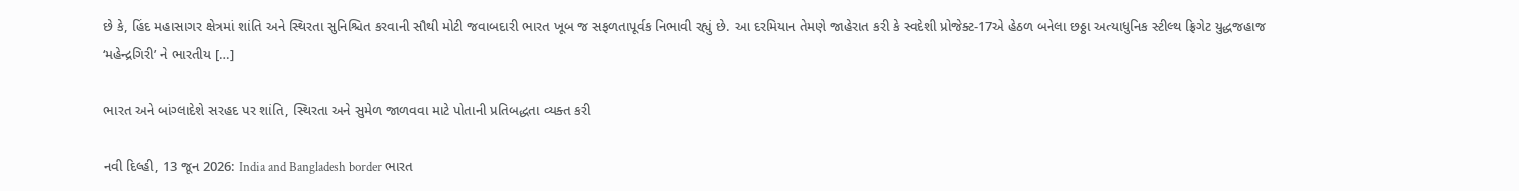છે કે, હિંદ મહાસાગર ક્ષેત્રમાં શાંતિ અને સ્થિરતા સુનિશ્ચિત કરવાની સૌથી મોટી જવાબદારી ભારત ખૂબ જ સફળતાપૂર્વક નિભાવી રહ્યું છે. આ દરમિયાન તેમણે જાહેરાત કરી કે સ્વદેશી પ્રોજેક્ટ-17એ હેઠળ બનેલા છઠ્ઠા અત્યાધુનિક સ્ટીલ્થ ફ્રિગેટ યુદ્ધજહાજ ‘મહેન્દ્રગિરી’ ને ભારતીય […]

ભારત અને બાંગ્લાદેશે સરહદ પર શાંતિ, સ્થિરતા અને સુમેળ જાળવવા માટે પોતાની પ્રતિબદ્ધતા વ્યક્ત કરી

નવી દિલ્હી, 13 જૂન 2026: India and Bangladesh border ભારત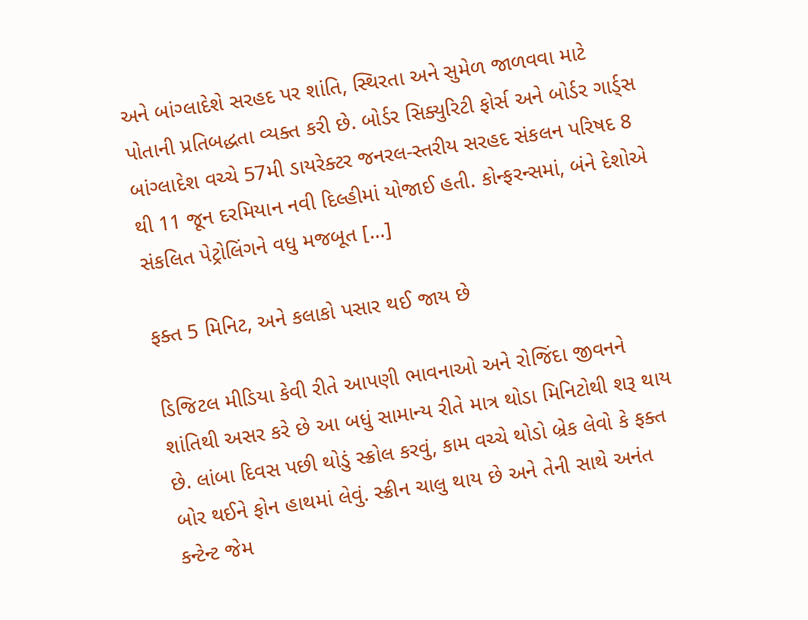અને બાંગ્લાદેશે સરહદ પર શાંતિ, સ્થિરતા અને સુમેળ જાળવવા માટે પોતાની પ્રતિબદ્ધતા વ્યક્ત કરી છે. બોર્ડર સિક્યુરિટી ફોર્સ અને બોર્ડર ગાર્ડ્સ બાંગ્લાદેશ વચ્ચે 57મી ડાયરેક્ટર જનરલ-સ્તરીય સરહદ સંકલન પરિષદ 8 થી 11 જૂન દરમિયાન નવી દિલ્હીમાં યોજાઈ હતી. કોન્ફરન્સમાં, બંને દેશોએ સંકલિત પેટ્રોલિંગને વધુ મજબૂત […]

ફક્ત 5 મિનિટ, અને કલાકો પસાર થઈ જાય છે

ડિજિટલ મીડિયા કેવી રીતે આપણી ભાવનાઓ અને રોજિંદા જીવનને શાંતિથી અસર કરે છે આ બધું સામાન્ય રીતે માત્ર થોડા મિનિટોથી શરૂ થાય છે. લાંબા દિવસ પછી થોડું સ્ક્રોલ કરવું, કામ વચ્ચે થોડો બ્રેક લેવો કે ફક્ત બોર થઈને ફોન હાથમાં લેવું. સ્ક્રીન ચાલુ થાય છે અને તેની સાથે અનંત કન્ટેન્ટ જેમ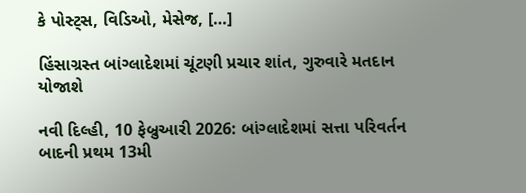કે પોસ્ટ્સ, વિડિઓ, મેસેજ, […]

હિંસાગ્રસ્ત બાંગ્લાદેશમાં ચૂંટણી પ્રચાર શાંત, ગુરુવારે મતદાન યોજાશે

નવી દિલ્હી, 10 ફેબ્રુઆરી 2026: બાંગ્લાદેશમાં સત્તા પરિવર્તન બાદની પ્રથમ 13મી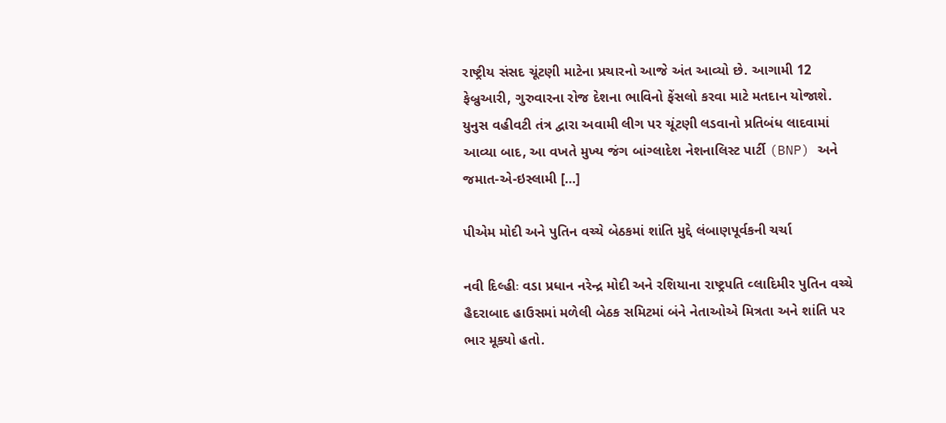રાષ્ટ્રીય સંસદ ચૂંટણી માટેના પ્રચારનો આજે અંત આવ્યો છે. આગામી 12 ફેબ્રુઆરી, ગુરુવારના રોજ દેશના ભાવિનો ફેંસલો કરવા માટે મતદાન યોજાશે. યુનુસ વહીવટી તંત્ર દ્વારા અવામી લીગ પર ચૂંટણી લડવાનો પ્રતિબંધ લાદવામાં આવ્યા બાદ, આ વખતે મુખ્ય જંગ બાંગ્લાદેશ નેશનાલિસ્ટ પાર્ટી (BNP) અને જમાત-એ-ઇસ્લામી […]

પીએમ મોદી અને પુતિન વચ્ચે બેઠકમાં શાંતિ મુદ્દે લંબાણપૂર્વકની ચર્ચા

નવી દિલ્હીઃ વડા પ્રધાન નરેન્દ્ર મોદી અને રશિયાના રાષ્ટ્રપતિ વ્લાદિમીર પુતિન વચ્ચે હૈદરાબાદ હાઉસમાં મળેલી બેઠક સમિટમાં બંને નેતાઓએ મિત્રતા અને શાંતિ પર ભાર મૂક્યો હતો.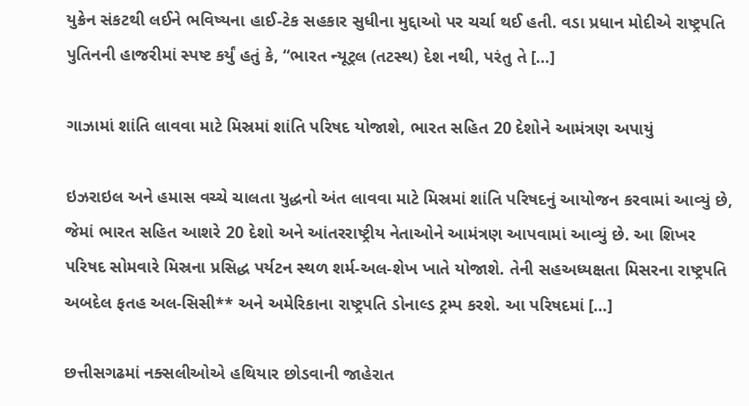યુક્રેન સંકટથી લઈને ભવિષ્યના હાઈ-ટેક સહકાર સુધીના મુદ્દાઓ પર ચર્ચા થઈ હતી. વડા પ્રધાન મોદીએ રાષ્ટ્રપતિ પુતિનની હાજરીમાં સ્પષ્ટ કર્યું હતું કે, “ભારત ન્યૂટ્રલ (તટસ્થ) દેશ નથી, પરંતુ તે […]

ગાઝામાં શાંતિ લાવવા માટે મિસ્રમાં શાંતિ પરિષદ યોજાશે, ભારત સહિત 20 દેશોને આમંત્રણ અપાયું

ઇઝરાઇલ અને હમાસ વચ્ચે ચાલતા યુદ્ધનો અંત લાવવા માટે મિસ્રમાં શાંતિ પરિષદનું આયોજન કરવામાં આવ્યું છે, જેમાં ભારત સહિત આશરે 20 દેશો અને આંતરરાષ્ટ્રીય નેતાઓને આમંત્રણ આપવામાં આવ્યું છે. આ શિખર પરિષદ સોમવારે મિસ્રના પ્રસિદ્ધ પર્યટન સ્થળ શર્મ-અલ-શેખ ખાતે યોજાશે. તેની સહઅધ્યક્ષતા મિસરના રાષ્ટ્રપતિ અબદેલ ફતહ અલ-સિસી** અને અમેરિકાના રાષ્ટ્રપતિ ડોનાલ્ડ ટ્રમ્પ કરશે. આ પરિષદમાં […]

છત્તીસગઢમાં નક્સલીઓએ હથિયાર છોડવાની જાહેરાત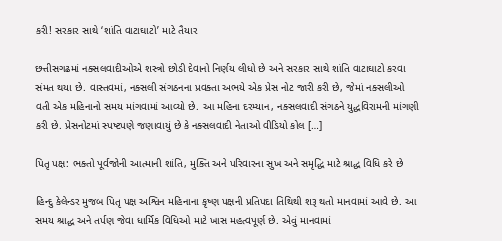કરી! સરકાર સાથે ‘શાંતિ વાટાઘાટો’ માટે તૈયાર

છત્તીસગઢમાં નક્સલવાદીઓએ શસ્ત્રો છોડી દેવાનો નિર્ણય લીધો છે અને સરકાર સાથે શાંતિ વાટાઘાટો કરવા સંમત થયા છે. વાસ્તવમાં, નક્સલી સંગઠનના પ્રવક્તા અભયે એક પ્રેસ નોટ જારી કરી છે, જેમાં નક્સલીઓ વતી એક મહિનાનો સમય માંગવામાં આવ્યો છે. આ મહિના દરમ્યાન, નક્સલવાદી સંગઠને યુદ્ધવિરામની માંગણી કરી છે. પ્રેસનોટમાં સ્પષ્ટપણે જણાવાયું છે કે નક્સલવાદી નેતાઓ વીડિયો કોલ […]

પિતૃ પક્ષ: ભક્તો પૂર્વજોની આત્માની શાંતિ, મુક્તિ અને પરિવારના સુખ અને સમૃદ્ધિ માટે શ્રાદ્ધ વિધિ કરે છે

હિન્દુ કેલેન્ડર મુજબ પિતૃ પક્ષ અશ્વિન મહિનાના કૃષ્ણ પક્ષની પ્રતિપદા તિથિથી શરૂ થતો માનવામાં આવે છે. આ સમય શ્રાદ્ધ અને તર્પણ જેવા ધાર્મિક વિધિઓ માટે ખાસ મહત્વપૂર્ણ છે. એવું માનવામાં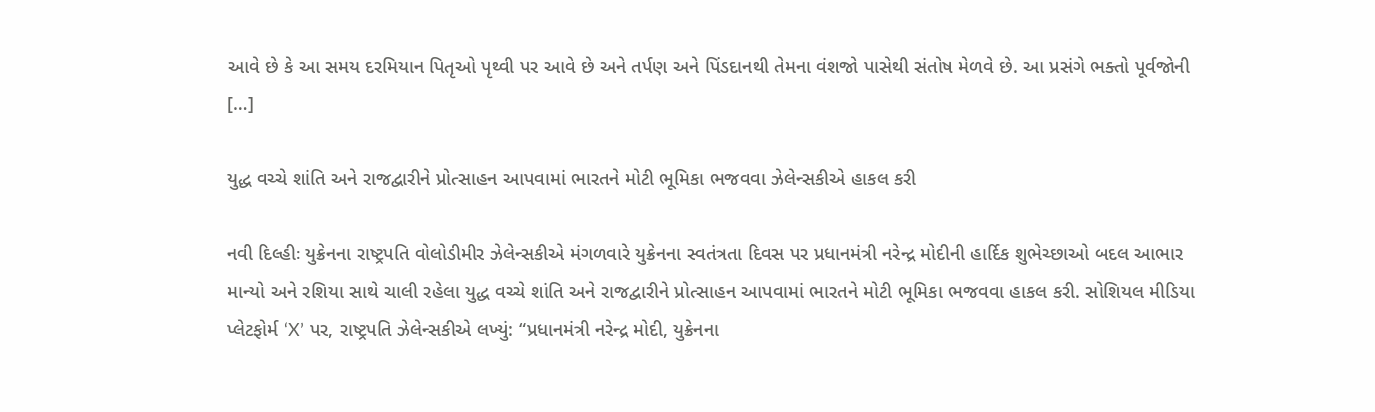આવે છે કે આ સમય દરમિયાન પિતૃઓ પૃથ્વી પર આવે છે અને તર્પણ અને પિંડદાનથી તેમના વંશજો પાસેથી સંતોષ મેળવે છે. આ પ્રસંગે ભક્તો પૂર્વજોની […]

યુદ્ધ વચ્ચે શાંતિ અને રાજદ્વારીને પ્રોત્સાહન આપવામાં ભારતને મોટી ભૂમિકા ભજવવા ઝેલેન્સકીએ હાકલ કરી

નવી દિલ્હીઃ યુક્રેનના રાષ્ટ્રપતિ વોલોડીમીર ઝેલેન્સકીએ મંગળવારે યુક્રેનના સ્વતંત્રતા દિવસ પર પ્રધાનમંત્રી નરેન્દ્ર મોદીની હાર્દિક શુભેચ્છાઓ બદલ આભાર માન્યો અને રશિયા સાથે ચાલી રહેલા યુદ્ધ વચ્ચે શાંતિ અને રાજદ્વારીને પ્રોત્સાહન આપવામાં ભારતને મોટી ભૂમિકા ભજવવા હાકલ કરી. સોશિયલ મીડિયા પ્લેટફોર્મ ‘X’ પર, રાષ્ટ્રપતિ ઝેલેન્સકીએ લખ્યું: “પ્રધાનમંત્રી નરેન્દ્ર મોદી, યુક્રેનના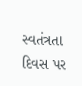સ્વતંત્રતા દિવસ પર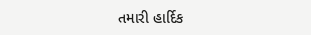તમારી હાર્દિક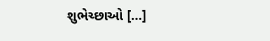શુભેચ્છાઓ […]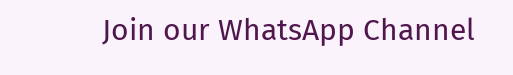Join our WhatsApp Channel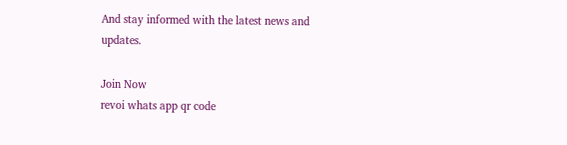And stay informed with the latest news and updates.

Join Now
revoi whats app qr code